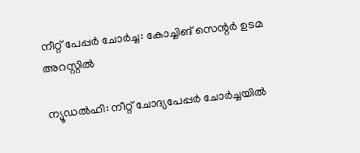നീറ്റ് പേപ്പർ ചോർച്ച: കോച്ചിങ് സെന്റർ ഉടമ അറസ്റ്റിൽ

ന്യൂഡൽഹി: നീറ്റ് ചോദ്യപേപ്പർ ചോർച്ചയിൽ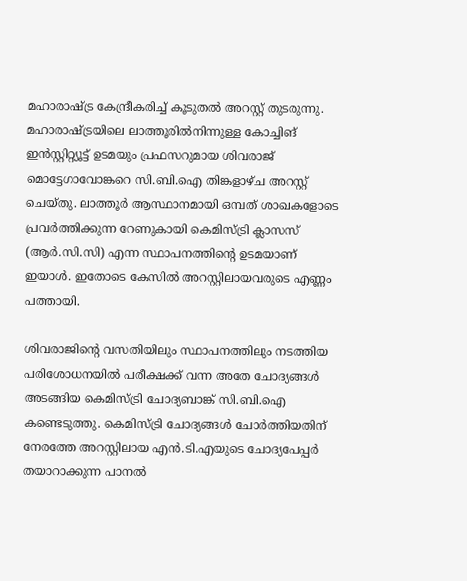മഹാരാഷ്ട്ര കേന്ദ്രീകരിച്ച് കൂടുതൽ അറസ്റ്റ് തുടരുന്നു. മഹാരാഷ്ട്രയിലെ ലാത്തൂരിൽനിന്നുള്ള കോച്ചിങ് ഇൻസ്റ്റിറ്റ്യൂട്ട് ഉടമയും പ്രഫസറുമായ ശിവരാജ് മൊട്ടേഗാവോങ്കറെ സി.ബി.ഐ തിങ്കളാഴ്ച അറസ്റ്റ് ചെയ്തു. ലാത്തൂർ ആസ്ഥാനമായി ഒമ്പത് ശാഖകളോടെ പ്രവർത്തിക്കുന്ന റേണുകായി കെമിസ്ട്രി ക്ലാസസ് (ആർ.സി.സി) എന്ന സ്ഥാപനത്തിന്റെ ഉടമയാണ് ഇയാൾ. ഇതോടെ കേസിൽ അറസ്റ്റിലായവരുടെ എണ്ണം പത്തായി.

ശിവരാജിന്റെ വസതിയിലും സ്ഥാപനത്തിലും നടത്തിയ പരിശോധനയിൽ പരീക്ഷക്ക് വന്ന അതേ ചോദ്യങ്ങൾ അടങ്ങിയ കെമിസ്ട്രി ചോദ്യബാങ്ക് സി.ബി.ഐ കണ്ടെടുത്തു. കെമിസ്ട്രി ചോദ്യങ്ങൾ ചോർത്തിയതിന് നേരത്തേ അറസ്റ്റിലായ എൻ.ടി.എയുടെ ചോദ്യപേപ്പർ തയാറാക്കുന്ന പാനൽ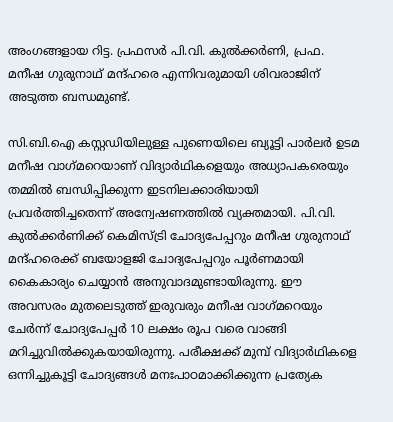അംഗങ്ങളായ റിട്ട. പ്രഫസർ പി.വി. കുൽക്കർണി, പ്രഫ. മനീഷ ഗുരുനാഥ് മന്ദ്ഹരെ എന്നിവരുമായി ശിവരാജിന് അടുത്ത ബന്ധമുണ്ട്.

സി.ബി.ഐ കസ്റ്റഡിയിലുള്ള പുണെയിലെ ബ്യൂട്ടി പാർലർ ഉടമ മനീഷ വാഗ്‌മറെയാണ് വിദ്യാർഥികളെയും അധ്യാപകരെയും തമ്മിൽ ബന്ധിപ്പിക്കുന്ന ഇടനിലക്കാരിയായി പ്രവർത്തിച്ചതെന്ന് അന്വേഷണത്തിൽ വ്യക്തമായി. പി.വി. കുൽക്കർണിക്ക് കെമിസ്ട്രി ചോദ്യപേപ്പറും മനീഷ ഗുരുനാഥ് മന്ദ്ഹരെക്ക് ബയോളജി ചോദ്യപേപ്പറും പൂർണമായി കൈകാര്യം ചെയ്യാൻ അനുവാദമുണ്ടായിരുന്നു. ഈ അവസരം മുതലെടുത്ത് ഇരുവരും മനീഷ വാഗ്‌മറെയും ചേർന്ന് ചോദ്യപേപ്പർ 10 ലക്ഷം രൂപ വരെ വാങ്ങി മറിച്ചുവിൽക്കുകയായിരുന്നു. പരീക്ഷക്ക് മുമ്പ് വിദ്യാർഥികളെ ഒന്നിച്ചുകൂട്ടി ചോദ്യങ്ങൾ മനഃപാഠമാക്കിക്കുന്ന പ്രത്യേക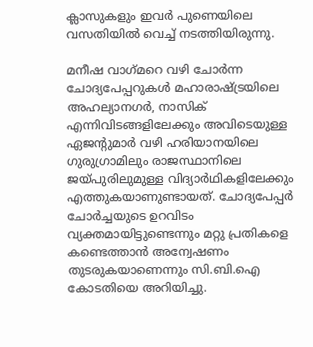ക്ലാസുകളും ഇവർ പുണെയിലെ വസതിയിൽ വെച്ച് നടത്തിയിരുന്നു.

മനീഷ വാഗ്‌മറെ വഴി ചോർന്ന ചോദ്യപേപ്പറുകൾ മഹാരാഷ്ട്രയിലെ അഹല്യാനഗർ, നാസിക് എന്നിവിടങ്ങളിലേക്കും അവിടെയുള്ള ഏജന്റുമാർ വഴി ഹരിയാനയിലെ ഗുരുഗ്രാമിലും രാജസ്ഥാനിലെ ജയ്പുരിലുമുള്ള വിദ്യാർഥികളിലേക്കും എത്തുകയാണുണ്ടായത്. ചോദ്യപേപ്പർ ചോർച്ചയുടെ ഉറവിടം വ്യക്തമായിട്ടുണ്ടെന്നും മറ്റു പ്രതികളെ കണ്ടെത്താൻ അന്വേഷണം തുടരുകയാണെന്നും സി.ബി.ഐ കോടതിയെ അറിയിച്ചു.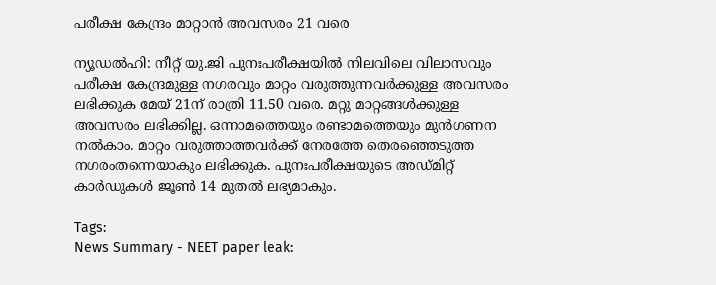പരീക്ഷ കേന്ദ്രം മാറ്റാൻ അവസരം 21 വരെ

ന്യൂഡൽഹി: നീറ്റ് യു.ജി പുനഃപരീക്ഷയിൽ നിലവിലെ വിലാസവും പരീക്ഷ കേന്ദ്രമുള്ള നഗരവും മാറ്റം വരുത്തുന്നവർക്കുള്ള അവസരം ലഭിക്കുക മേയ് 21ന് രാത്രി 11.50 വരെ. മറ്റു മാറ്റങ്ങൾക്കുള്ള അവസരം ലഭിക്കില്ല. ഒന്നാമത്തെയും രണ്ടാമത്തെയും മുൻഗണന നൽകാം. മാറ്റം വരുത്താത്തവർക്ക് നേരത്തേ തെരഞ്ഞെടുത്ത നഗരംതന്നെയാകും ലഭിക്കുക. പുനഃപരീക്ഷയുടെ അഡ്മിറ്റ് കാർഡുകൾ ജൂൺ 14 മുതൽ ലഭ്യമാകും.

Tags:
News Summary - NEET paper leak: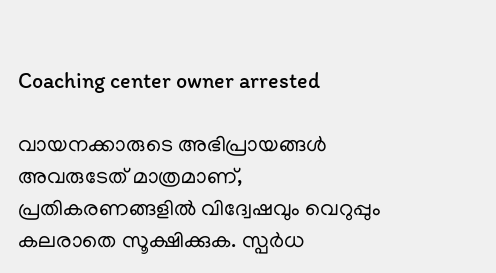Coaching center owner arrested

വായനക്കാരുടെ അഭിപ്രായങ്ങള്‍ അവരുടേത് മാത്രമാണ്, പ്രതികരണങ്ങളിൽ വിദ്വേഷവും വെറുപ്പും കലരാതെ സൂക്ഷിക്കുക. സ്പർധ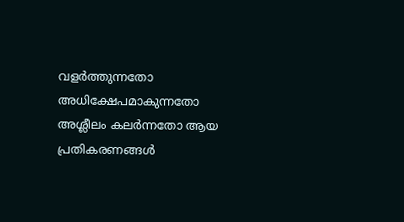വളർത്തുന്നതോ അധിക്ഷേപമാകുന്നതോ അശ്ലീലം കലർന്നതോ ആയ പ്രതികരണങ്ങൾ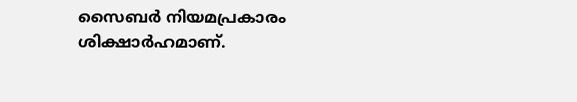സൈബർ നിയമപ്രകാരം ശിക്ഷാർഹമാണ്.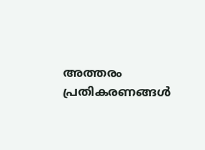അത്തരം പ്രതികരണങ്ങൾ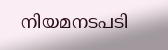നിയമനടപടി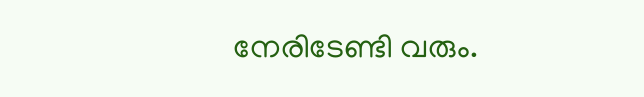നേരിടേണ്ടി വരും.